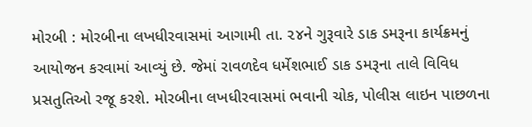મોરબી : મોરબીના લખધીરવાસમાં આગામી તા. ૨૪ને ગુરૂવારે ડાક ડમરૂના કાર્યક્રમનું આયોજન કરવામાં આવ્યું છે. જેમાં રાવળદેવ ધર્મેશભાઈ ડાક ડમરૂના તાલે વિવિધ પ્રસતુતિઓ રજૂ કરશે. મોરબીના લખધીરવાસમાં ભવાની ચોક, પોલીસ લાઇન પાછળના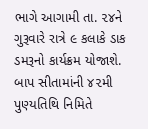ભાગે આગામી તા. ૨૪ને ગુરૂવારે રાત્રે ૯ કલાકે ડાક ડમરૂનો કાર્યક્રમ યોજાશે. બાપ સીતામાંની ૪૨મી પુણ્યતિથિ નિમિતે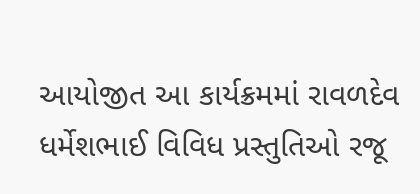આયોજીત આ કાર્યક્રમમાં રાવળદેવ ધર્મેશભાઈ વિવિધ પ્રસ્તુતિઓ રજૂ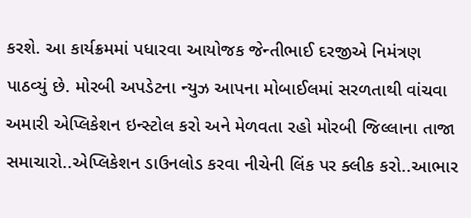કરશે. આ કાર્યક્રમમાં પધારવા આયોજક જેન્તીભાઈ દરજીએ નિમંત્રણ પાઠવ્યું છે. મોરબી અપડેટના ન્યુઝ આપના મોબાઈલમાં સરળતાથી વાંચવા અમારી એપ્લિકેશન ઇન્સ્ટોલ કરો અને મેળવતા રહો મોરબી જિલ્લાના તાજા સમાચારો..એપ્લિકેશન ડાઉનલોડ કરવા નીચેની લિંક પર ક્લીક કરો..આભાર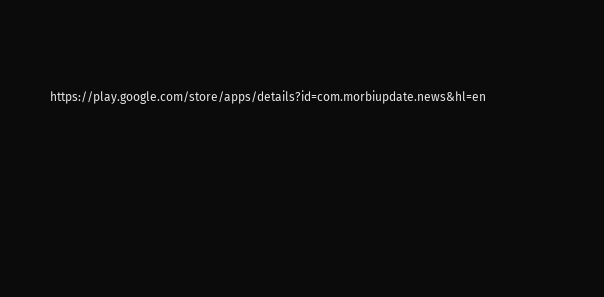https://play.google.com/store/apps/details?id=com.morbiupdate.news&hl=en